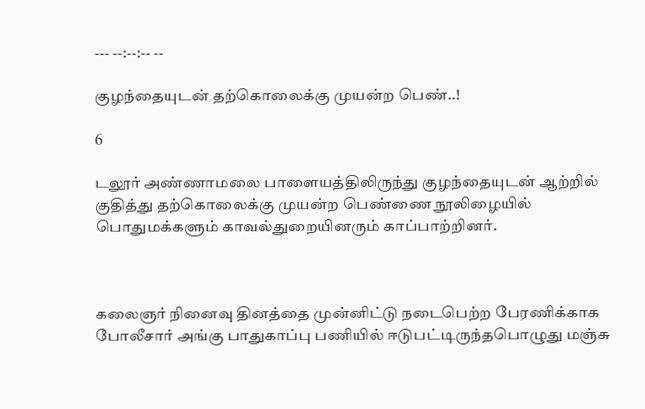--- --:--:-- --

குழந்தையுடன் தற்கொலைக்கு முயன்ற பெண்..!

6

டலூர் அண்ணாமலை பாளையத்திலிருந்து குழந்தையுடன் ஆற்றில் குதித்து தற்கொலைக்கு முயன்ற பெண்ணை நூலிழையில் பொதுமக்களும் காவல்துறையினரும் காப்பாற்றினர்.



கலைஞர் நினைவு தினத்தை முன்னிட்டு நடைபெற்ற பேரணிக்காக போலீசார் அங்கு பாதுகாப்பு பணியில் ஈடுபட்டிருந்தபொழுது மஞ்சு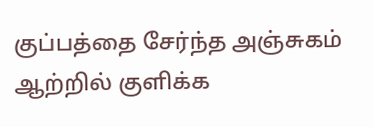குப்பத்தை சேர்ந்த அஞ்சுகம் ஆற்றில் குளிக்க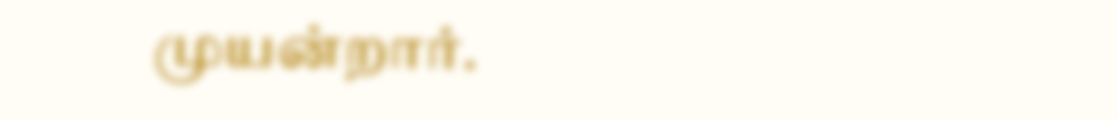முயன்றார்.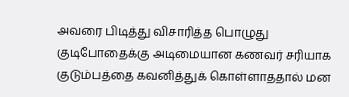அவரை பிடித்து விசாரித்த பொழுது குடிபோதைக்கு அடிமையான கணவர் சரியாக குடும்பத்தை கவனித்துக் கொள்ளாததால் மன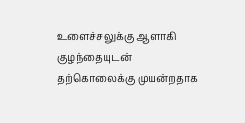உளைச்சலுக்கு ஆளாகி குழந்தையுடன் தற்கொலைக்கு முயன்றதாக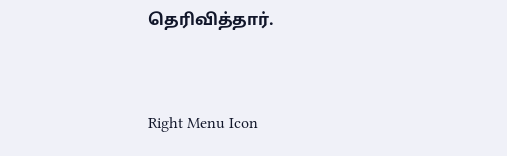தெரிவித்தார்.



Right Menu Icon